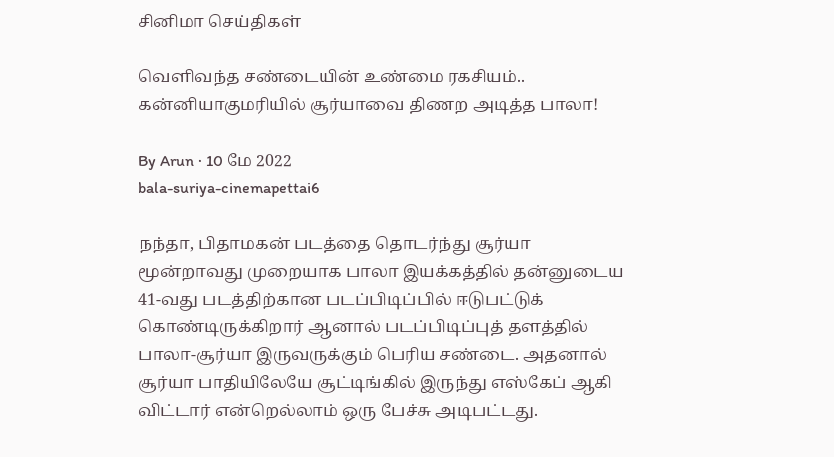சினிமா செய்திகள்

வெளிவந்த சண்டையின் உண்மை ரகசியம்.. கன்னியாகுமரியில் சூர்யாவை திணற அடித்த பாலா!

By Arun · 10 மே 2022
bala-suriya-cinemapettai6

நந்தா, பிதாமகன் படத்தை தொடர்ந்து சூர்யா மூன்றாவது முறையாக பாலா இயக்கத்தில் தன்னுடைய 41-வது படத்திற்கான படப்பிடிப்பில் ஈடுபட்டுக் கொண்டிருக்கிறார் ஆனால் படப்பிடிப்புத் தளத்தில் பாலா-சூர்யா இருவருக்கும் பெரிய சண்டை. அதனால் சூர்யா பாதியிலேயே சூட்டிங்கில் இருந்து எஸ்கேப் ஆகி விட்டார் என்றெல்லாம் ஒரு பேச்சு அடிபட்டது.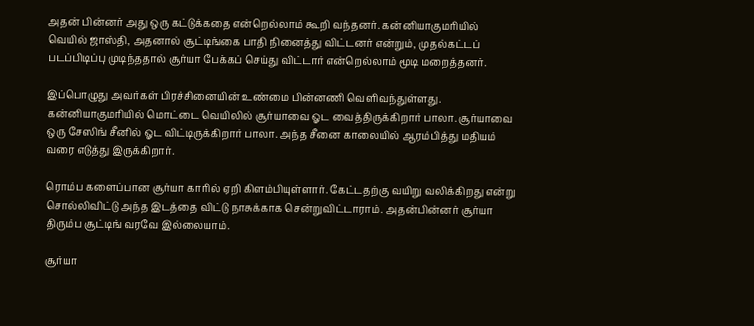அதன் பின்னர் அது ஒரு கட்டுக்கதை என்றெல்லாம் கூறி வந்தனர். கன்னியாகுமரியில் வெயில் ஜாஸ்தி, அதனால் சூட்டிங்கை பாதி நினைத்து விட்டனர் என்றும், முதல்கட்டப் படப்பிடிப்பு முடிந்ததால் சூர்யா பேக்கப் செய்து விட்டார் என்றெல்லாம் மூடி மறைத்தனர்.

இப்பொழுது அவர்கள் பிரச்சினையின் உண்மை பின்னணி வெளிவந்துள்ளது. கன்னியாகுமரியில் மொட்டை வெயிலில் சூர்யாவை ஓட வைத்திருக்கிறார் பாலா. சூர்யாவை ஒரு சேஸிங் சீனில் ஓட விட்டிருக்கிறார் பாலா. அந்த சீனை காலையில் ஆரம்பித்து மதியம் வரை எடுத்து இருக்கிறார்.

ரொம்ப களைப்பான சூர்யா காரில் ஏறி கிளம்பியுள்ளார். கேட்டதற்கு வயிறு வலிக்கிறது என்று சொல்லிவிட்டு அந்த இடத்தை விட்டு நாசுக்காக சென்றுவிட்டாராம். அதன்பின்னர் சூர்யா திரும்ப சூட்டிங் வரவே இல்லையாம்.

சூர்யா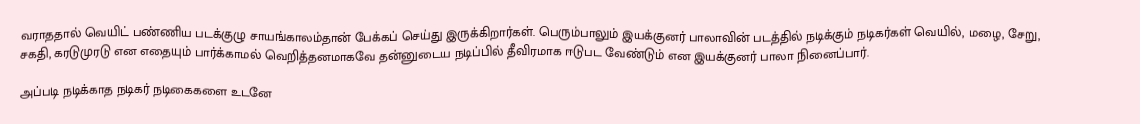வராததால் வெயிட் பண்ணிய படக்குழு சாயங்காலம்தான் பேக்கப் செய்து இருக்கிறார்கள். பெரும்பாலும் இயக்குனர் பாலாவின் படத்தில் நடிக்கும் நடிகர்கள் வெயில், மழை, சேறு, சகதி, கரடுமுரடு என எதையும் பார்க்காமல் வெறித்தனமாகவே தன்னுடைய நடிப்பில் தீவிரமாக ஈடுபட வேண்டும் என இயக்குனர் பாலா நினைப்பார்.

அப்படி நடிக்காத நடிகர் நடிகைகளை உடனே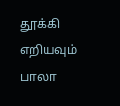தூக்கி எறியவும் பாலா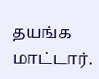தயங்க மாட்டார்.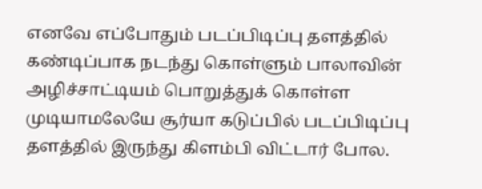எனவே எப்போதும் படப்பிடிப்பு தளத்தில் கண்டிப்பாக நடந்து கொள்ளும் பாலாவின் அழிச்சாட்டியம் பொறுத்துக் கொள்ள முடியாமலேயே சூர்யா கடுப்பில் படப்பிடிப்பு தளத்தில் இருந்து கிளம்பி விட்டார் போல.